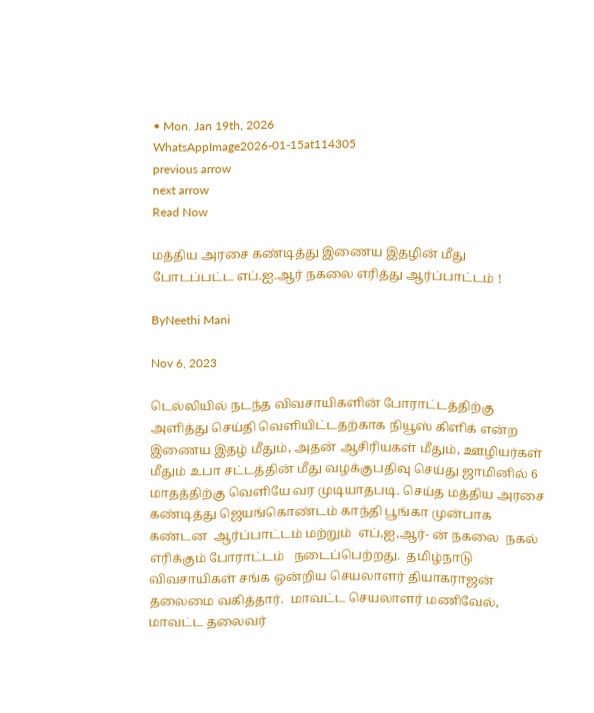• Mon. Jan 19th, 2026
WhatsAppImage2026-01-15at114305
previous arrow
next arrow
Read Now

மத்திய அரசை கண்டித்து இணைய இதழின் மீது  போடப்பட்ட எப்.ஐ.ஆர் நகலை எரித்து ஆர்ப்பாட்டம் !

ByNeethi Mani

Nov 6, 2023

டெல்லியில் நடந்த விவசாயிகளின் போராட்டத்திற்கு  அளித்து செய்தி வெளியிட்டதற்காக நியூஸ் கிளிக் என்ற இணைய இதழ் மீதும், அதன் ஆசிரியகள் மீதும், ஊழியர்கள் மீதும் உபா சட்டத்தின் மீது வழக்குபதிவு செய்து ஜாமினில் 6 மாதத்திற்கு வெளியே வர முடியாதபடி. செய்த மத்திய அரசை கண்டித்து ஜெயங்கொண்டம் காந்தி பூங்கா முன்பாக கண்டன  ஆர்ப்பாட்டம் மற்றும்  எப்,ஐ,ஆர்- ன் நகலை  நகல் எரிக்கும் போராட்டம்   நடைப்பெற்றது.  தமிழ்நாடு விவசாயிகள் சங்க ஒன்றிய செயலாளர் தியாகராஜன் தலைமை வகித்தார்.  மாவட்ட செயலாளர் மணிவேல், மாவட்ட தலைவர்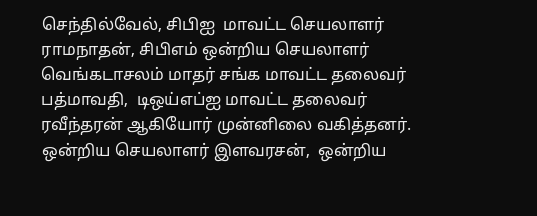செந்தில்வேல், சிபிஐ  மாவட்ட செயலாளர் ராமநாதன், சிபிஎம் ஒன்றிய செயலாளர் வெங்கடாசலம் மாதர் சங்க மாவட்ட தலைவர் பத்மாவதி,  டிஒய்எப்ஐ மாவட்ட தலைவர் ரவீந்தரன் ஆகியோர் முன்னிலை வகித்தனர். ஒன்றிய செயலாளர் இளவரசன்,  ஒன்றிய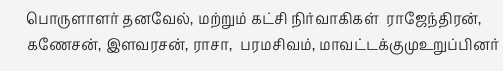பொருளாளர் தனவேல், மற்றும் கட்சி நிர்வாகிகள்  ராஜேந்திரன், கணேசன், இளவரசன், ராசா,  பரமசிவம், மாவட்டக்குமுஉறுப்பினர்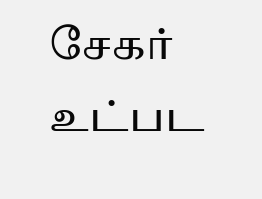சேகர் உட்பட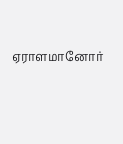ஏராளமானோர்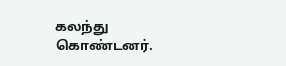கலந்து கொண்டனர்.